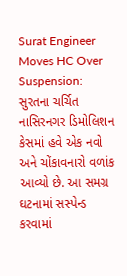Surat Engineer Moves HC Over Suspension: સુરતના ચર્ચિત નાસિરનગર ડિમોલિશન કેસમાં હવે એક નવો અને ચોંકાવનારો વળાંક આવ્યો છે. આ સમગ્ર ઘટનામાં સસ્પેન્ડ કરવામાં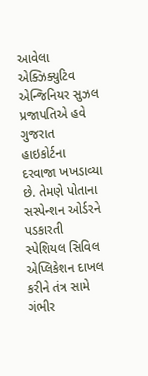આવેલા એક્ઝિક્યુટિવ એન્જિનિયર સુઝલ પ્રજાપતિએ હવે ગુજરાત હાઇકોર્ટના દરવાજા ખખડાવ્યા છે. તેમણે પોતાના સસ્પેન્શન ઓર્ડરને પડકારતી સ્પેશિયલ સિવિલ એપ્લિકેશન દાખલ કરીને તંત્ર સામે ગંભીર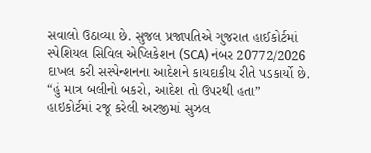સવાલો ઉઠાવ્યા છે. સુજલ પ્રજાપતિએ ગુજરાત હાઈકોર્ટમાં સ્પેશિયલ સિવિલ એપ્લિકેશન (SCA) નંબર 20772/2026 દાખલ કરી સસ્પેન્શનના આદેશને કાયદાકીય રીતે પડકાર્યો છે.
“હું માત્ર બલીનો બકરો, આદેશ તો ઉપરથી હતા”
હાઇકોર્ટમાં રજૂ કરેલી અરજીમાં સુઝલ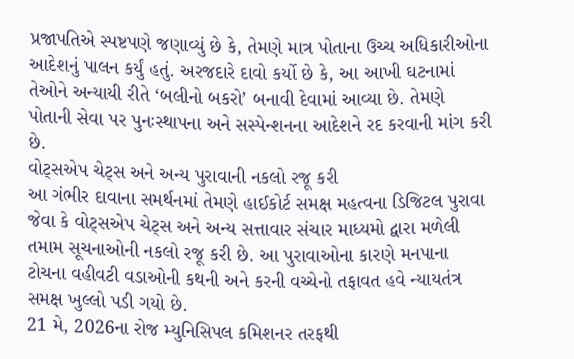પ્રજાપતિએ સ્પષ્ટપણે જણાવ્યું છે કે, તેમણે માત્ર પોતાના ઉચ્ચ અધિકારીઓના આદેશનું પાલન કર્યું હતું. અરજદારે દાવો કર્યો છે કે, આ આખી ઘટનામાં તેઓને અન્યાયી રીતે ‘બલીનો બકરો’ બનાવી દેવામાં આવ્યા છે. તેમણે પોતાની સેવા પર પુનઃસ્થાપના અને સસ્પેન્શનના આદેશને રદ કરવાની માંગ કરી છે.
વોટ્સએપ ચેટ્સ અને અન્ય પુરાવાની નકલો રજૂ કરી
આ ગંભીર દાવાના સમર્થનમાં તેમણે હાઈકોર્ટ સમક્ષ મહત્વના ડિજિટલ પુરાવા જેવા કે વોટ્સએપ ચેટ્સ અને અન્ય સત્તાવાર સંચાર માધ્યમો દ્વારા મળેલી તમામ સૂચનાઓની નકલો રજૂ કરી છે. આ પુરાવાઓના કારણે મનપાના ટોચના વહીવટી વડાઓની કથની અને કરની વચ્ચેનો તફાવત હવે ન્યાયતંત્ર સમક્ષ ખુલ્લો પડી ગયો છે.
21 મે, 2026ના રોજ મ્યુનિસિપલ કમિશનર તરફથી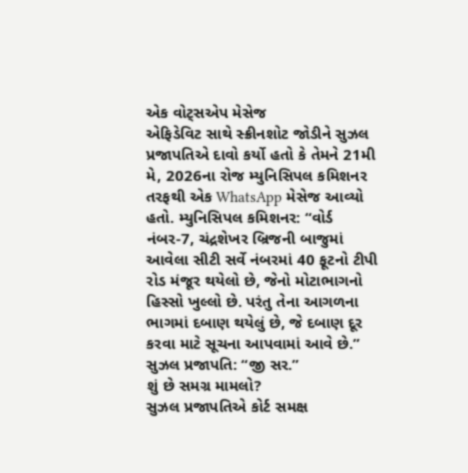એક વોટ્સએપ મેસેજ
એફિડેવિટ સાથે સ્ક્રીનશોટ જોડીને સુઝલ પ્રજાપતિએ દાવો કર્યો હતો કે તેમને 21મી મે, 2026ના રોજ મ્યુનિસિપલ કમિશનર તરફથી એક WhatsApp મેસેજ આવ્યો હતો. મ્યુનિસિપલ કમિશનર: “વોર્ડ નંબર-7, ચંદ્રશેખર બ્રિજની બાજુમાં આવેલા સીટી સર્વે નંબરમાં 40 ફૂટનો ટીપી રોડ મંજૂર થયેલો છે, જેનો મોટાભાગનો હિસ્સો ખુલ્લો છે. પરંતુ તેના આગળના ભાગમાં દબાણ થયેલું છે, જે દબાણ દૂર કરવા માટે સૂચના આપવામાં આવે છે.”
સુઝલ પ્રજાપતિ: “જી સર.”
શું છે સમગ્ર મામલો?
સુઝલ પ્રજાપતિએ કોર્ટ સમક્ષ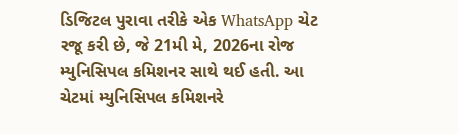ડિજિટલ પુરાવા તરીકે એક WhatsApp ચેટ રજૂ કરી છે, જે 21મી મે, 2026ના રોજ મ્યુનિસિપલ કમિશનર સાથે થઈ હતી. આ ચેટમાં મ્યુનિસિપલ કમિશનરે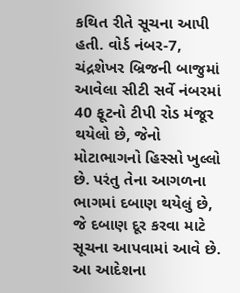કથિત રીતે સૂચના આપી હતી. વોર્ડ નંબર-7, ચંદ્રશેખર બ્રિજની બાજુમાં આવેલા સીટી સર્વે નંબરમાં 40 ફૂટનો ટીપી રોડ મંજૂર થયેલો છે, જેનો મોટાભાગનો હિસ્સો ખુલ્લો છે. પરંતુ તેના આગળના ભાગમાં દબાણ થયેલું છે, જે દબાણ દૂર કરવા માટે સૂચના આપવામાં આવે છે. આ આદેશના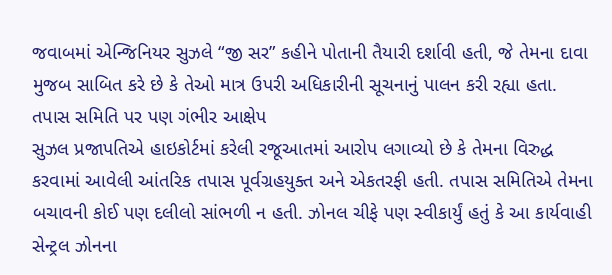જવાબમાં એન્જિનિયર સુઝલે “જી સર” કહીને પોતાની તૈયારી દર્શાવી હતી, જે તેમના દાવા મુજબ સાબિત કરે છે કે તેઓ માત્ર ઉપરી અધિકારીની સૂચનાનું પાલન કરી રહ્યા હતા.
તપાસ સમિતિ પર પણ ગંભીર આક્ષેપ
સુઝલ પ્રજાપતિએ હાઇકોર્ટમાં કરેલી રજૂઆતમાં આરોપ લગાવ્યો છે કે તેમના વિરુદ્ધ કરવામાં આવેલી આંતરિક તપાસ પૂર્વગ્રહયુક્ત અને એકતરફી હતી. તપાસ સમિતિએ તેમના બચાવની કોઈ પણ દલીલો સાંભળી ન હતી. ઝોનલ ચીફે પણ સ્વીકાર્યું હતું કે આ કાર્યવાહી સેન્ટ્રલ ઝોનના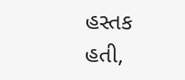હસ્તક હતી,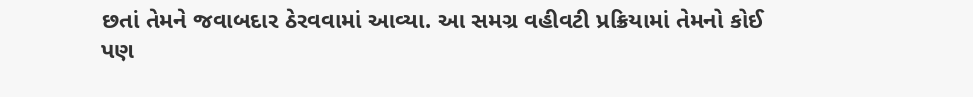છતાં તેમને જવાબદાર ઠેરવવામાં આવ્યા. આ સમગ્ર વહીવટી પ્રક્રિયામાં તેમનો કોઈ પણ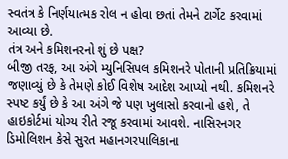સ્વતંત્ર કે નિર્ણયાત્મક રોલ ન હોવા છતાં તેમને ટાર્ગેટ કરવામાં આવ્યા છે.
તંત્ર અને કમિશનરનો શું છે પક્ષ?
બીજી તરફ, આ અંગે મ્યુનિસિપલ કમિશનરે પોતાની પ્રતિક્રિયામાં જણાવ્યું છે કે તેમણે કોઈ વિશેષ આદેશ આપ્યો નથી. કમિશનરે સ્પષ્ટ કર્યું છે કે આ અંગે જે પણ ખુલાસો કરવાનો હશે, તે હાઇકોર્ટમાં યોગ્ય રીતે રજૂ કરવામાં આવશે. નાસિરનગર ડિમોલિશન કેસે સુરત મહાનગરપાલિકાના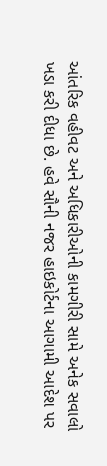આંતરિક વહીવટ અને અધિકારીઓની કામગીરી સામે અનેક સવાલો ખડા કરી દીધા છે. હવે સૌની નજર હાઇકોર્ટના આગામી આદેશ પર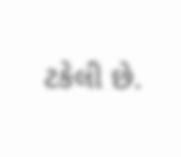ટકેલી છે.